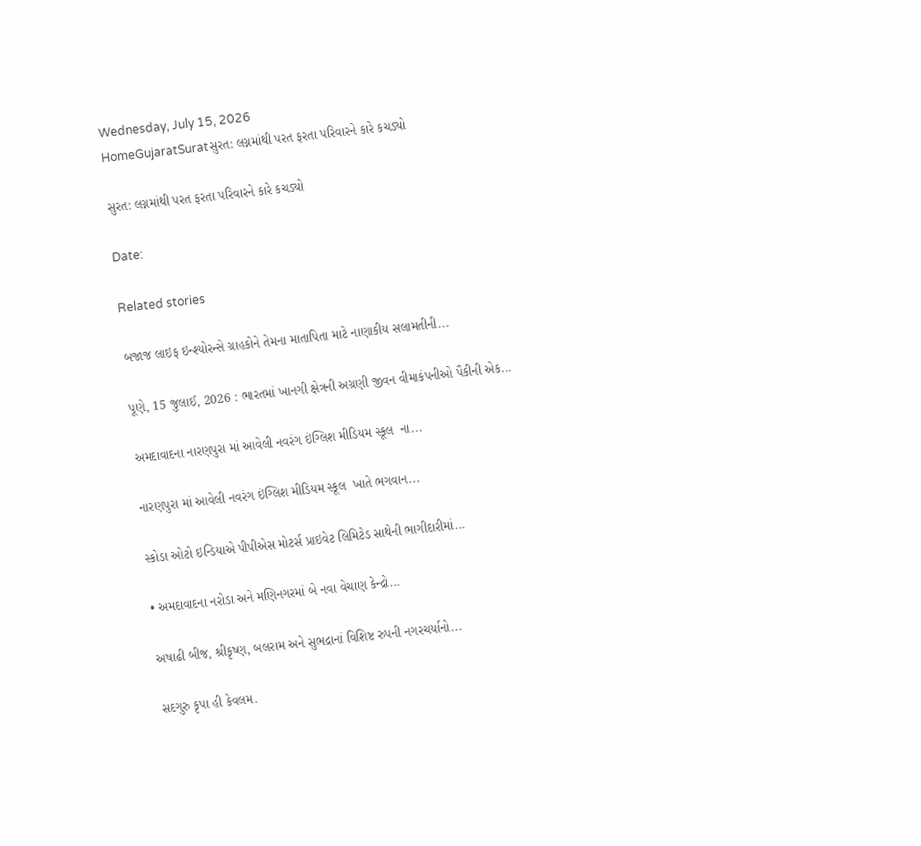Wednesday, July 15, 2026
HomeGujaratSuratસુરત: લગ્નમાંથી પરત ફરતા પરિવારને કારે કચડ્યો

સુરત: લગ્નમાંથી પરત ફરતા પરિવારને કારે કચડ્યો

Date:

Related stories

બજાજ લાઇફ ઇન્શ્યોરન્સે ગ્રાહકોને તેમના માતાપિતા માટે નાણાકીય સલામતીની...

પૂણે, 15 જુલાઈ, 2026 : ભારતમાં ખાનગી ક્ષેત્રની અગ્રણી જીવન વીમાકંપનીઓ પૈકીની એક...

અમદાવાદના નારણપુરા માં આવેલી નવરંગ ઇંગ્લિશ મીડિયમ સ્કૂલ  ના...

નારણપુરા માં આવેલી નવરંગ ઇંગ્લિશ મીડિયમ સ્કૂલ  ખાતે ભગવાન...

સ્કોડા ઓટો ઇન્ડિયાએ પીપીએસ મોટર્સ પ્રાઇવેટ લિમિટેડ સાથેની ભાગીદારીમાં...

• અમદાવાદના નરોડા અને મણિનગરમાં બે નવા વેચાણ કેન્દ્રો...

અષાઢી બીજ, શ્રીકૃષ્ણ, બલરામ અને સુભદ્રાનાં વિશિષ્ટ રુપની નગરચર્યાનો...

સદગુરુ કૃપા હી કેવલમ.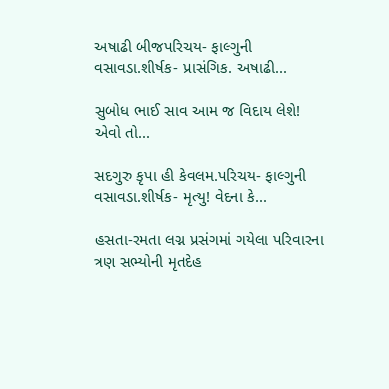અષાઢી બીજપરિચય- ફાલ્ગુની વસાવડા.શીર્ષક- પ્રાસંગિક. અષાઢી...

સુબોધ ભાઈ સાવ આમ જ વિદાય લેશે! એવો તો...

સદગુરુ કૃપા હી કેવલમ.પરિચય- ફાલ્ગુની વસાવડા.શીર્ષક- મૃત્યુ! વેદના કે...

હસતા-રમતા લગ્ન પ્રસંગમાં ગયેલા પરિવારના ત્રણ સભ્યોની મૃતદેહ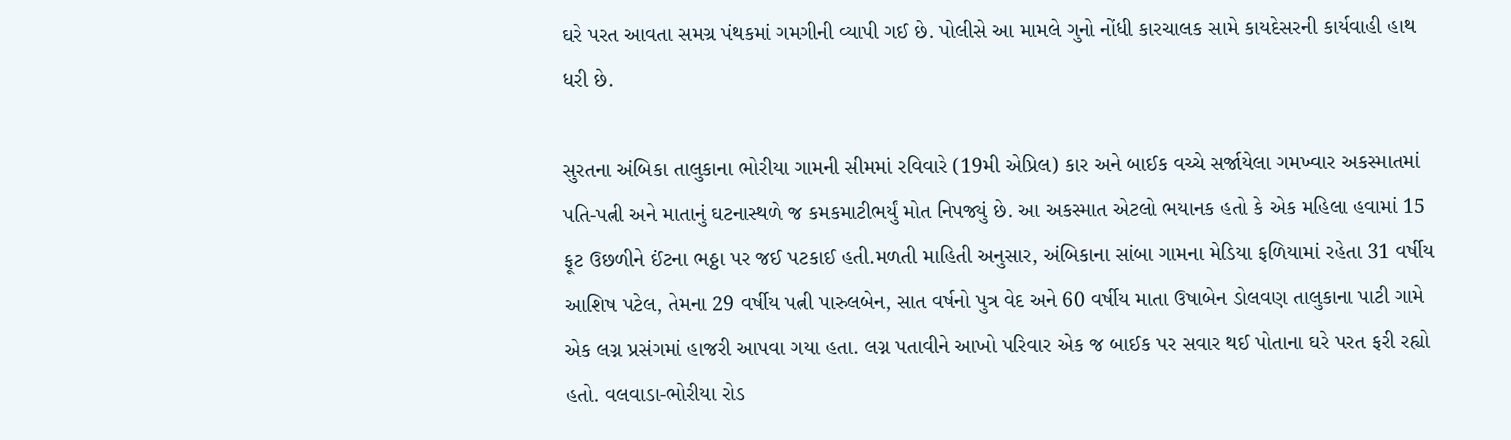ઘરે પરત આવતા સમગ્ર પંથકમાં ગમગીની વ્યાપી ગઈ છે. પોલીસે આ મામલે ગુનો નોંધી કારચાલક સામે કાયદેસરની કાર્યવાહી હાથ ધરી છે.

સુરતના અંબિકા તાલુકાના ભોરીયા ગામની સીમમાં રવિવારે (19મી એપ્રિલ) કાર અને બાઈક વચ્ચે સર્જાયેલા ગમખ્વાર અકસ્માતમાં પતિ-પત્ની અને માતાનું ઘટનાસ્થળે જ કમકમાટીભર્યું મોત નિપજ્યું છે. આ અકસ્માત એટલો ભયાનક હતો કે એક મહિલા હવામાં 15 ફૂટ ઉછળીને ઈંટના ભઠ્ઠા પર જઈ પટકાઈ હતી.મળતી માહિતી અનુસાર, અંબિકાના સાંબા ગામના મેડિયા ફળિયામાં રહેતા 31 વર્ષીય આશિષ પટેલ, તેમના 29 વર્ષીય પત્ની પારુલબેન, સાત વર્ષનો પુત્ર વેદ અને 60 વર્ષીય માતા ઉષાબેન ડોલવણ તાલુકાના પાટી ગામે એક લગ્ન પ્રસંગમાં હાજરી આપવા ગયા હતા. લગ્ન પતાવીને આખો પરિવાર એક જ બાઈક પર સવાર થઈ પોતાના ઘરે પરત ફરી રહ્યો હતો. વલવાડા-ભોરીયા રોડ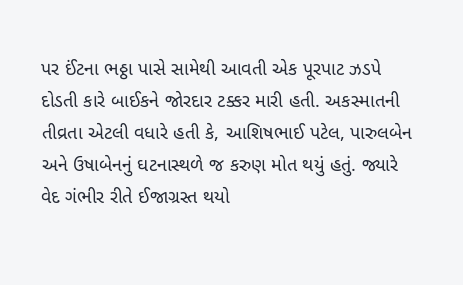પર ઈંટના ભઠ્ઠા પાસે સામેથી આવતી એક પૂરપાટ ઝડપે દોડતી કારે બાઈકને જોરદાર ટક્કર મારી હતી. અકસ્માતની તીવ્રતા એટલી વધારે હતી કે, આશિષભાઈ પટેલ, પારુલબેન અને ઉષાબેનનું ઘટનાસ્થળે જ કરુણ મોત થયું હતું. જ્યારે વેદ ગંભીર રીતે ઈજાગ્રસ્ત થયો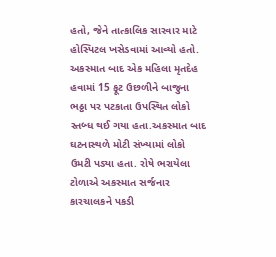હતો, જેને તાત્કાલિક સારવાર માટે હોસ્પિટલ ખસેડવામાં આવ્યો હતો. અકસ્માત બાદ એક મહિલા મૃતદેહ હવામાં 15 ફૂટ ઉછળીને બાજુના ભઠ્ઠા પર પટકાતા ઉપસ્થિત લોકો સ્તબ્ધ થઈ ગયા હતા.અકસ્માત બાદ ઘટનાસ્થળે મોટી સંખ્યામાં લોકો ઉમટી પડ્યા હતા. રોષે ભરાયેલા ટોળાએ અકસ્માત સર્જનાર કારચાલકને પકડી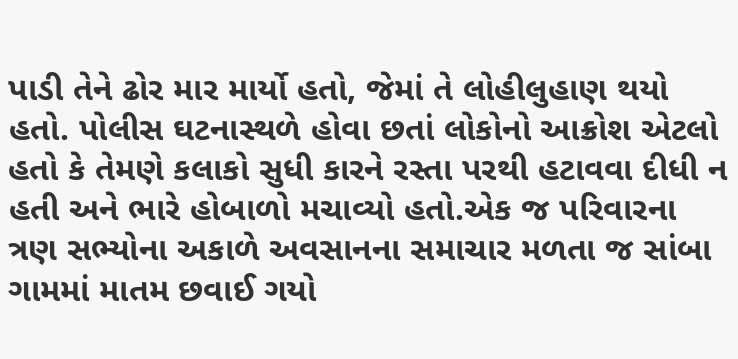પાડી તેને ઢોર માર માર્યો હતો, જેમાં તે લોહીલુહાણ થયો હતો. પોલીસ ઘટનાસ્થળે હોવા છતાં લોકોનો આક્રોશ એટલો હતો કે તેમણે કલાકો સુધી કારને રસ્તા પરથી હટાવવા દીધી ન હતી અને ભારે હોબાળો મચાવ્યો હતો.એક જ પરિવારના ત્રણ સભ્યોના અકાળે અવસાનના સમાચાર મળતા જ સાંબા ગામમાં માતમ છવાઈ ગયો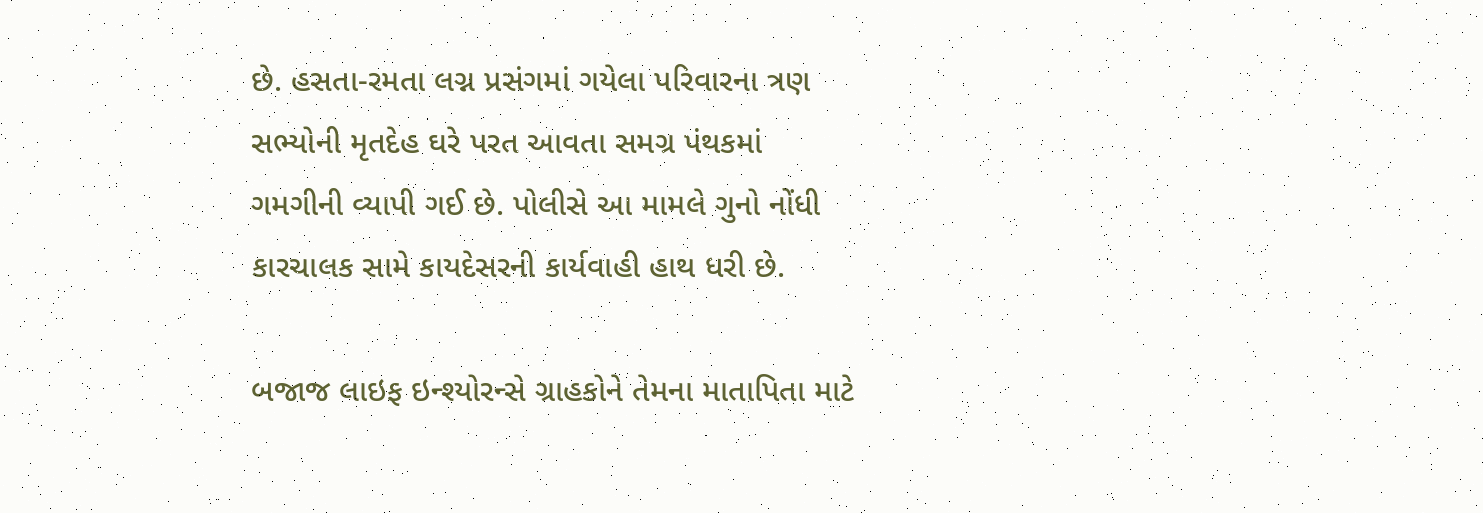છે. હસતા-રમતા લગ્ન પ્રસંગમાં ગયેલા પરિવારના ત્રણ સભ્યોની મૃતદેહ ઘરે પરત આવતા સમગ્ર પંથકમાં ગમગીની વ્યાપી ગઈ છે. પોલીસે આ મામલે ગુનો નોંધી કારચાલક સામે કાયદેસરની કાર્યવાહી હાથ ધરી છે.

બજાજ લાઇફ ઇન્શ્યોરન્સે ગ્રાહકોને તેમના માતાપિતા માટે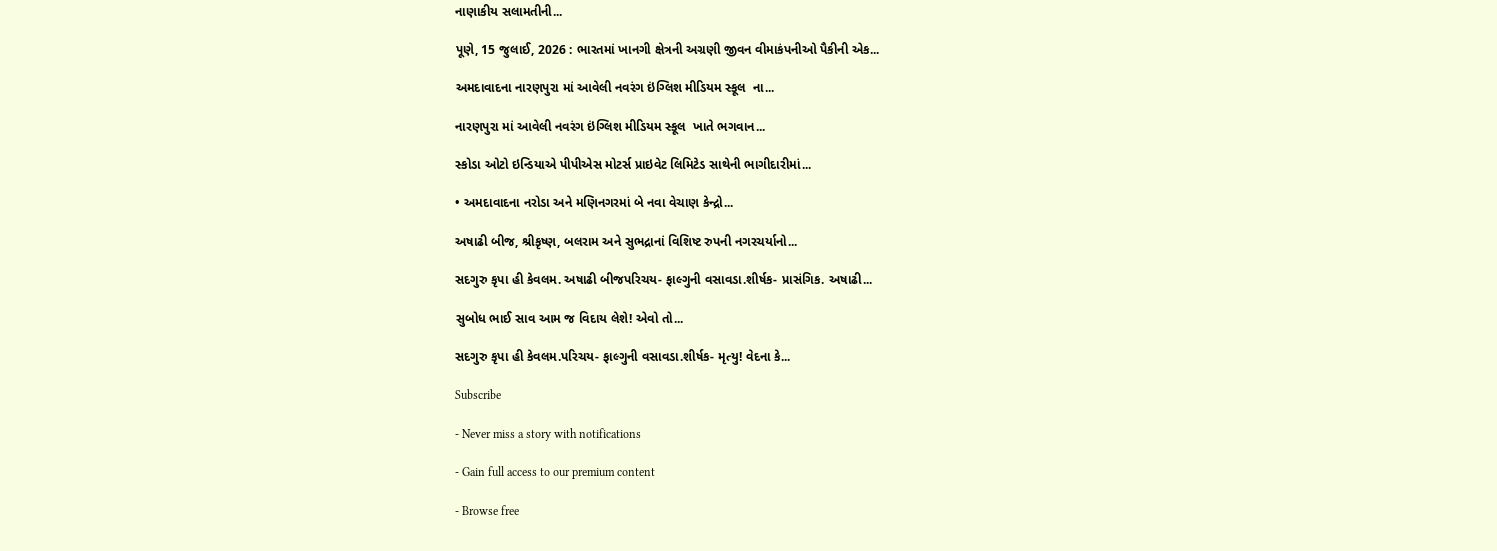નાણાકીય સલામતીની...

પૂણે, 15 જુલાઈ, 2026 : ભારતમાં ખાનગી ક્ષેત્રની અગ્રણી જીવન વીમાકંપનીઓ પૈકીની એક...

અમદાવાદના નારણપુરા માં આવેલી નવરંગ ઇંગ્લિશ મીડિયમ સ્કૂલ  ના...

નારણપુરા માં આવેલી નવરંગ ઇંગ્લિશ મીડિયમ સ્કૂલ  ખાતે ભગવાન...

સ્કોડા ઓટો ઇન્ડિયાએ પીપીએસ મોટર્સ પ્રાઇવેટ લિમિટેડ સાથેની ભાગીદારીમાં...

• અમદાવાદના નરોડા અને મણિનગરમાં બે નવા વેચાણ કેન્દ્રો...

અષાઢી બીજ, શ્રીકૃષ્ણ, બલરામ અને સુભદ્રાનાં વિશિષ્ટ રુપની નગરચર્યાનો...

સદગુરુ કૃપા હી કેવલમ. અષાઢી બીજપરિચય- ફાલ્ગુની વસાવડા.શીર્ષક- પ્રાસંગિક. અષાઢી...

સુબોધ ભાઈ સાવ આમ જ વિદાય લેશે! એવો તો...

સદગુરુ કૃપા હી કેવલમ.પરિચય- ફાલ્ગુની વસાવડા.શીર્ષક- મૃત્યુ! વેદના કે...

Subscribe

- Never miss a story with notifications

- Gain full access to our premium content

- Browse free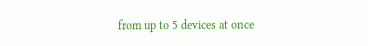from up to 5 devices at once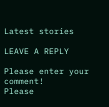Latest stories

LEAVE A REPLY

Please enter your comment!
Please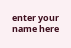enter your name here